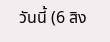วันนี้ (6 สิง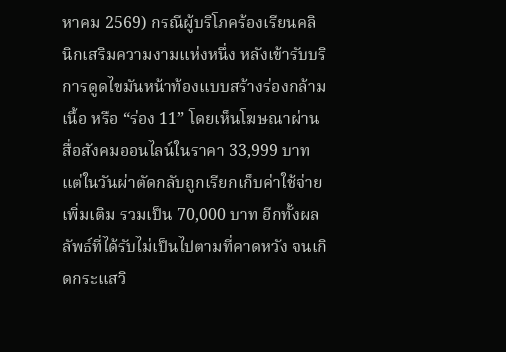หาคม 2569) กรณีผู้บริโภคร้องเรียนคลินิกเสริมความงามแห่งหนึ่ง หลังเข้ารับบริการดูดไขมันหน้าท้องแบบสร้างร่องกล้ามเนื้อ หรือ “ร่อง 11” โดยเห็นโฆษณาผ่านสื่อสังคมออนไลน์ในราคา 33,999 บาท แต่ในวันผ่าตัดกลับถูกเรียกเก็บค่าใช้จ่ายเพิ่มเติม รวมเป็น 70,000 บาท อีกทั้งผลลัพธ์ที่ได้รับไม่เป็นไปตามที่คาดหวัง จนเกิดกระแสวิ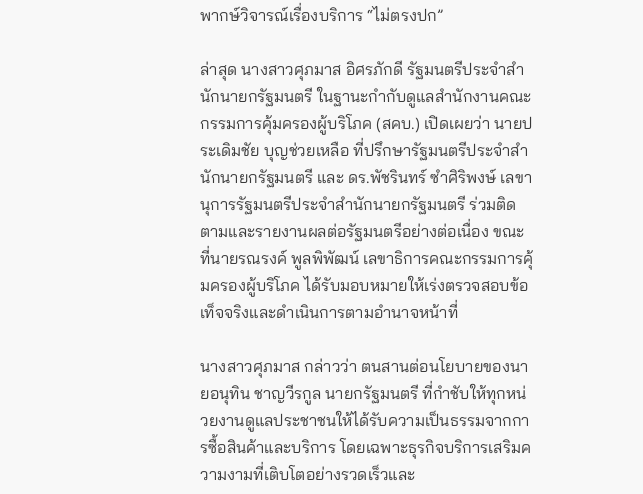พากษ์วิจารณ์เรื่องบริการ “ไม่ตรงปก”

ล่าสุด นางสาวศุภมาส อิศรภักดี รัฐมนตรีประจำสำนักนายกรัฐมนตรี ในฐานะกำกับดูแลสำนักงานคณะกรรมการคุ้มครองผู้บริโภค (สคบ.) เปิดเผยว่า นายประเดิมชัย บุญช่วยเหลือ ที่ปรึกษารัฐมนตรีประจำสำนักนายกรัฐมนตรี และ ดร.พัชรินทร์ ซำศิริพงษ์ เลขานุการรัฐมนตรีประจำสำนักนายกรัฐมนตรี ร่วมติดตามและรายงานผลต่อรัฐมนตรีอย่างต่อเนื่อง ขณะที่นายรณรงค์ พูลพิพัฒน์ เลขาธิการคณะกรรมการคุ้มครองผู้บริโภค ได้รับมอบหมายให้เร่งตรวจสอบข้อเท็จจริงและดำเนินการตามอำนาจหน้าที่

นางสาวศุภมาส กล่าวว่า ตนสานต่อนโยบายของนายอนุทิน ชาญวีรกูล นายกรัฐมนตรี ที่กำชับให้ทุกหน่วยงานดูแลประชาชนให้ได้รับความเป็นธรรมจากการซื้อสินค้าและบริการ โดยเฉพาะธุรกิจบริการเสริมความงามที่เติบโตอย่างรวดเร็วและ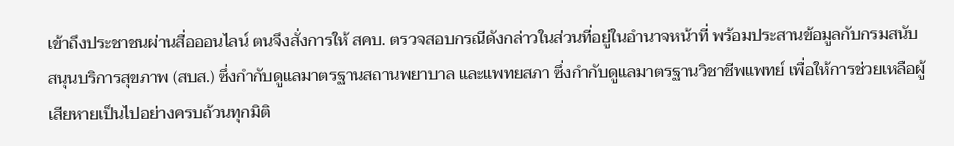เข้าถึงประชาชนผ่านสื่อออนไลน์ ตนจึงสั่งการให้ สคบ. ตรวจสอบกรณีดังกล่าวในส่วนที่อยู่ในอำนาจหน้าที่ พร้อมประสานข้อมูลกับกรมสนับสนุนบริการสุขภาพ (สบส.) ซึ่งกำกับดูแลมาตรฐานสถานพยาบาล และแพทยสภา ซึ่งกำกับดูแลมาตรฐานวิชาชีพแพทย์ เพื่อให้การช่วยเหลือผู้เสียหายเป็นไปอย่างครบถ้วนทุกมิติ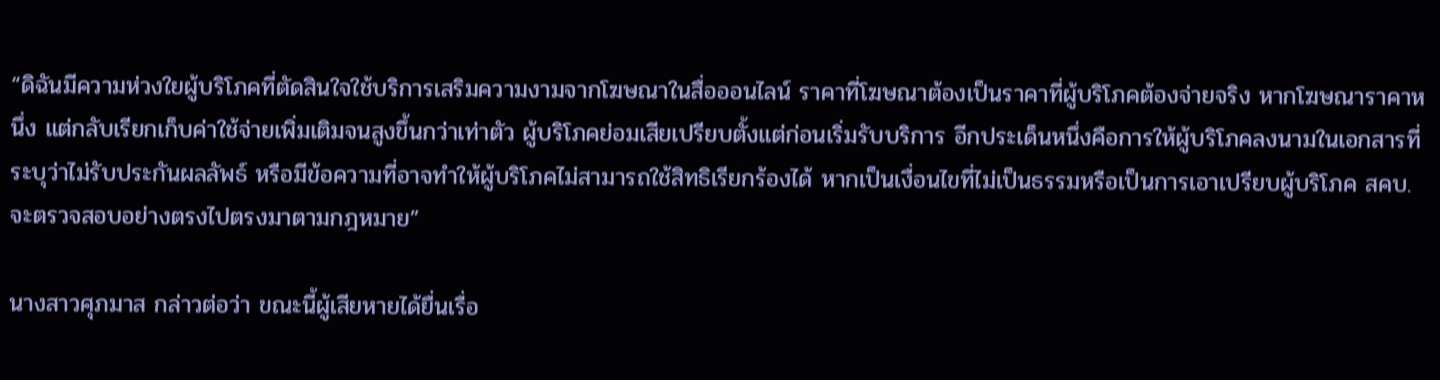“ดิฉันมีความห่วงใยผู้บริโภคที่ตัดสินใจใช้บริการเสริมความงามจากโฆษณาในสื่อออนไลน์ ราคาที่โฆษณาต้องเป็นราคาที่ผู้บริโภคต้องจ่ายจริง หากโฆษณาราคาหนึ่ง แต่กลับเรียกเก็บค่าใช้จ่ายเพิ่มเติมจนสูงขึ้นกว่าเท่าตัว ผู้บริโภคย่อมเสียเปรียบตั้งแต่ก่อนเริ่มรับบริการ อีกประเด็นหนึ่งคือการให้ผู้บริโภคลงนามในเอกสารที่ระบุว่าไม่รับประกันผลลัพธ์ หรือมีข้อความที่อาจทำให้ผู้บริโภคไม่สามารถใช้สิทธิเรียกร้องได้ หากเป็นเงื่อนไขที่ไม่เป็นธรรมหรือเป็นการเอาเปรียบผู้บริโภค สคบ. จะตรวจสอบอย่างตรงไปตรงมาตามกฎหมาย”

นางสาวศุภมาส กล่าวต่อว่า ขณะนี้ผู้เสียหายได้ยื่นเรื่อ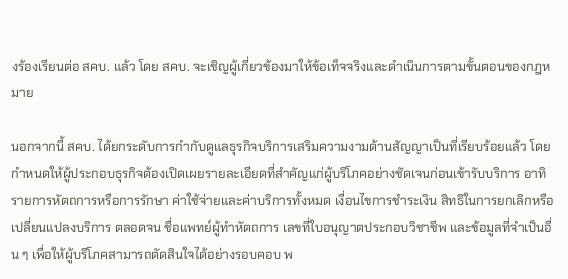งร้องเรียนต่อ สคบ. แล้ว โดย สคบ. จะเชิญผู้เกี่ยวข้องมาให้ข้อเท็จจริงและดำเนินการตามขั้นตอนของกฎหมาย

นอกจากนี้ สคบ. ได้ยกระดับการกำกับดูแลธุรกิจบริการเสริมความงามด้านสัญญาเป็นที่เรียบร้อยแล้ว โดยกำหนดให้ผู้ประกอบธุรกิจต้องเปิดเผยรายละเอียดที่สำคัญแก่ผู้บริโภคอย่างชัดเจนก่อนเข้ารับบริการ อาทิ รายการหัตถการหรือการรักษา ค่าใช้จ่ายและค่าบริการทั้งหมด เงื่อนไขการชำระเงิน สิทธิในการยกเลิกหรือเปลี่ยนแปลงบริการ ตลอดจน ชื่อแพทย์ผู้ทำหัตถการ เลขที่ใบอนุญาตประกอบวิชาชีพ และข้อมูลที่จำเป็นอื่น ๆ เพื่อให้ผู้บริโภคสามารถตัดสินใจได้อย่างรอบคอบ พ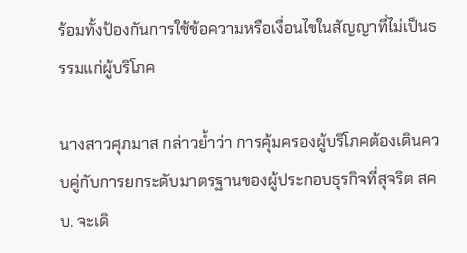ร้อมทั้งป้องกันการใช้ข้อความหรือเงื่อนไขในสัญญาที่ไม่เป็นธรรมแก่ผู้บริโภค

นางสาวศุภมาส กล่าวย้ำว่า การคุ้มครองผู้บริโภคต้องเดินควบคู่กับการยกระดับมาตรฐานของผู้ประกอบธุรกิจที่สุจริต สคบ. จะเดิ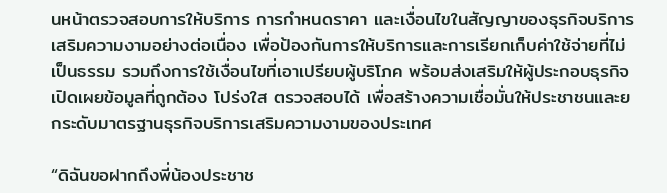นหน้าตรวจสอบการให้บริการ การกำหนดราคา และเงื่อนไขในสัญญาของธุรกิจบริการเสริมความงามอย่างต่อเนื่อง เพื่อป้องกันการให้บริการและการเรียกเก็บค่าใช้จ่ายที่ไม่เป็นธรรม รวมถึงการใช้เงื่อนไขที่เอาเปรียบผู้บริโภค พร้อมส่งเสริมให้ผู้ประกอบธุรกิจเปิดเผยข้อมูลที่ถูกต้อง โปร่งใส ตรวจสอบได้ เพื่อสร้างความเชื่อมั่นให้ประชาชนและยกระดับมาตรฐานธุรกิจบริการเสริมความงามของประเทศ

“ดิฉันขอฝากถึงพี่น้องประชาช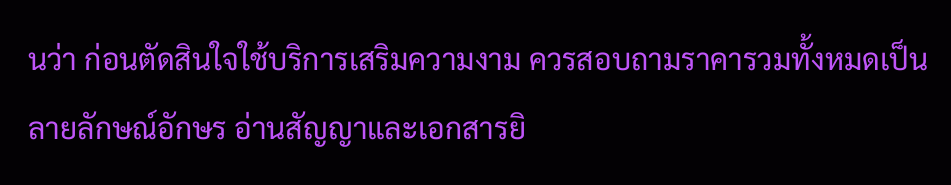นว่า ก่อนตัดสินใจใช้บริการเสริมความงาม ควรสอบถามราคารวมทั้งหมดเป็นลายลักษณ์อักษร อ่านสัญญาและเอกสารยิ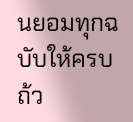นยอมทุกฉบับให้ครบถ้ว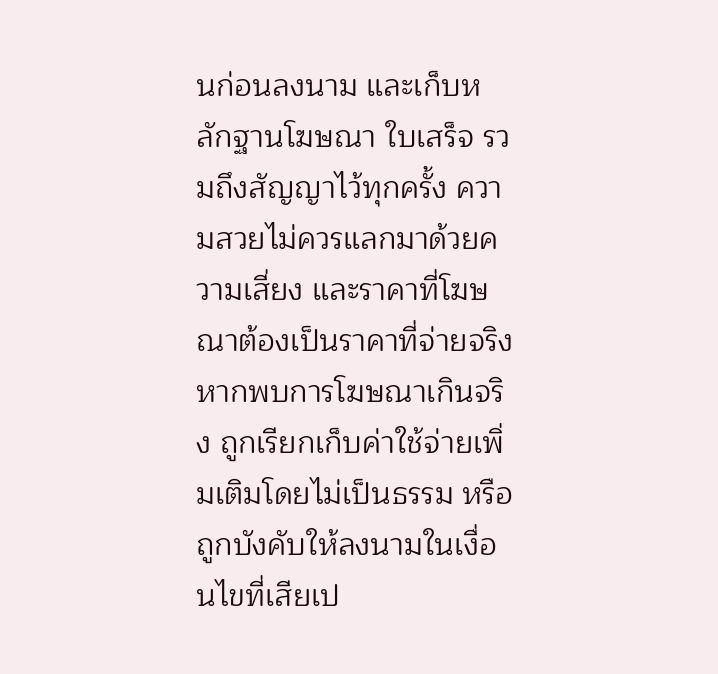นก่อนลงนาม และเก็บหลักฐานโฆษณา ใบเสร็จ รวมถึงสัญญาไว้ทุกครั้ง ความสวยไม่ควรแลกมาด้วยความเสี่ยง และราคาที่โฆษณาต้องเป็นราคาที่จ่ายจริง หากพบการโฆษณาเกินจริง ถูกเรียกเก็บค่าใช้จ่ายเพิ่มเติมโดยไม่เป็นธรรม หรือถูกบังคับให้ลงนามในเงื่อนไขที่เสียเป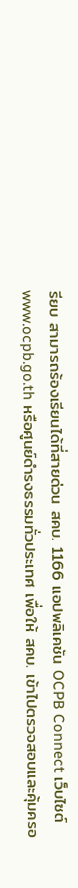รียบ สามารถร้องเรียนได้ที่สายด่วน สคบ. 1166 แอปพลิเคชัน OCPB Connect เว็บไซต์ www.ocpb.go.th หรือศูนย์ดำรงธรรมทั่วประเทศ เพื่อให้ สคบ. เข้าไปตรวจสอบและคุ้มครอ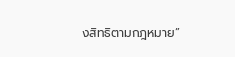งสิทธิตามกฎหมาย”